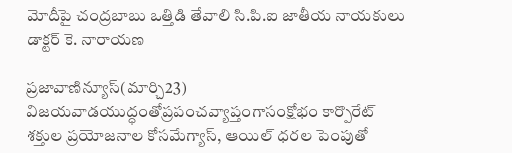మోదీపై చంద్రబాబు ఒత్తిడి తేవాలి సి.పి.ఐ జాతీయ నాయకులు డాక్టర్ కె. నారాయణ

ప్రజావాణిన్యూస్(మార్చి23) విజయవాడయుద్ధంతోప్రపంచవ్యాప్తంగాసంక్షోభం కార్పొరేట్ శక్తుల ప్రయోజనాల కోసమేగ్యాస్, ఆయిల్ ధరల పెంపుతో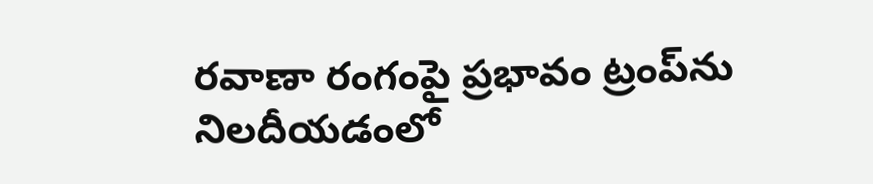రవాణా రంగంపై ప్రభావం ట్రంప్‌ను నిలదీయడంలో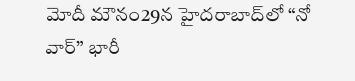మోదీ మౌనం29న హైదరాబాద్‌లో “నో వార్” భారీ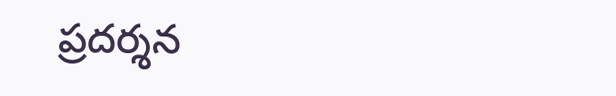ప్రదర్శన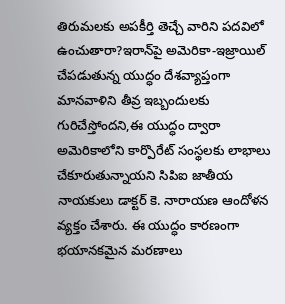తిరుమలకు అపకీర్తి తెచ్చే వారిని పదవిలో ఉంచుతారా?ఇరాన్‌పై అమెరికా-ఇజ్రాయిల్ చేపడుతున్న యుద్ధం దేశవ్యాప్తంగా మానవాళిని తీవ్ర ఇబ్బందులకు గురిచేస్తోందని,ఈ యుద్ధం ద్వారా అమెరికాలోని కార్పొరేట్ సంస్థలకు లాభాలు చేకూరుతున్నాయని సిపిఐ జాతీయ నాయకులు డాక్టర్ కె. నారాయణ ఆందోళన వ్యక్తం చేశారు. ఈ యుద్ధం కారణంగా భయానకమైన మరణాలు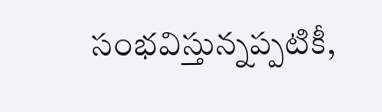సంభవిస్తున్నప్పటికీ,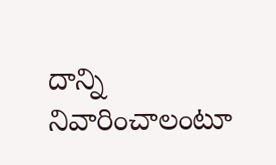దాన్ని నివారించాలంటూ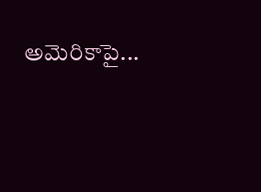అమెరికాపై...